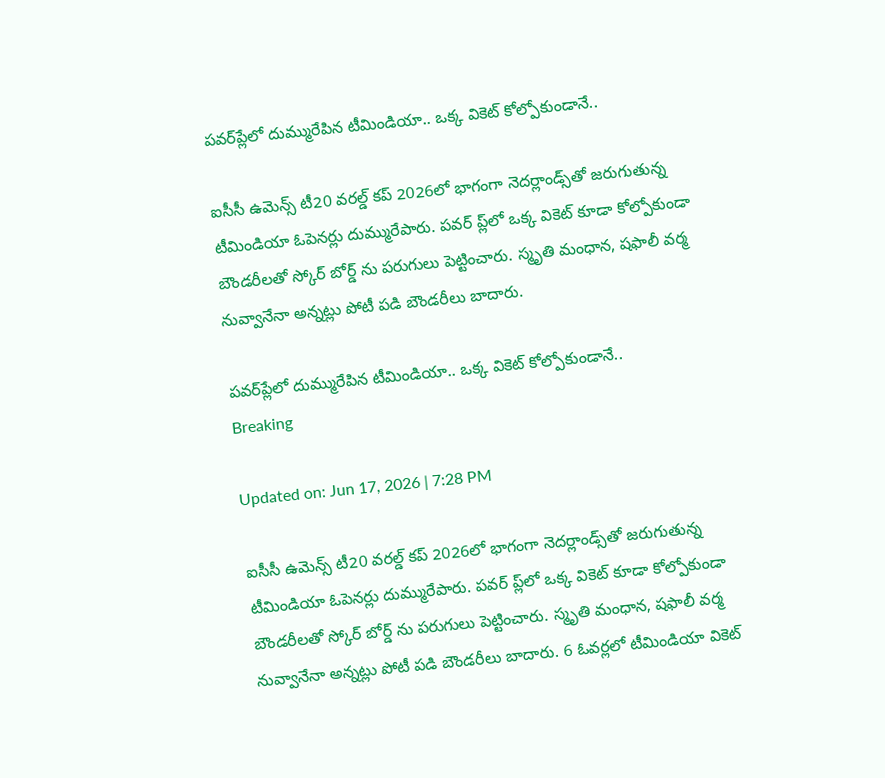పవర్‌ప్లే‌లో దుమ్మురేపిన టీమిండియా.. ఒక్క వికెట్ కోల్పోకుండానే..

ఐసీసీ ఉమెన్స్ టీ20 వరల్డ్ కప్ 2026లో భాగంగా నెదర్లాండ్స్‌తో జరుగుతున్న టీమిండియా ఓపెనర్లు దుమ్మురేపారు. పవర్ ప్ల్‌లో ఒక్క వికెట్ కూడా కోల్పోకుండా బౌండరీలతో స్కోర్ బోర్డ్ ను పరుగులు పెట్టించారు. స్మృతి మంధాన, షఫాలీ వర్మ నువ్వానేనా అన్నట్లు పోటీ పడి బౌండరీలు బాదారు.

పవర్‌ప్లే‌లో దుమ్మురేపిన టీమిండియా.. ఒక్క వికెట్ కోల్పోకుండానే..
Breaking

Updated on: Jun 17, 2026 | 7:28 PM

ఐసీసీ ఉమెన్స్ టీ20 వరల్డ్ కప్ 2026లో భాగంగా నెదర్లాండ్స్‌తో జరుగుతున్న టీమిండియా ఓపెనర్లు దుమ్మురేపారు. పవర్ ప్ల్‌లో ఒక్క వికెట్ కూడా కోల్పోకుండా బౌండరీలతో స్కోర్ బోర్డ్ ను పరుగులు పెట్టించారు. స్మృతి మంధాన, షఫాలీ వర్మ నువ్వానేనా అన్నట్లు పోటీ పడి బౌండరీలు బాదారు. 6 ఓవర్లలో టీమిండియా వికెట్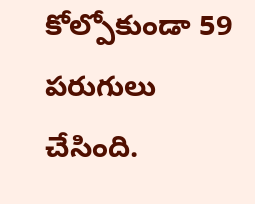కోల్పోకుండా 59 పరుగులు చేసింది.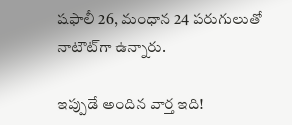షఫాలీ 26, మంధాన 24 పరుగులుతో నాటౌట్‌గా ఉన్నారు.

ఇప్పుడే అందిన వార్త ఇది!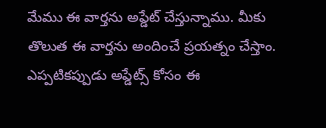మేము ఈ వార్తను అప్డేట్ చేస్తున్నాము. మీకు తొలుత ఈ వార్తను అందించే ప్రయత్నం చేస్తాం. ఎప్పటికప్పుడు అప్డేట్స్ కోసం ఈ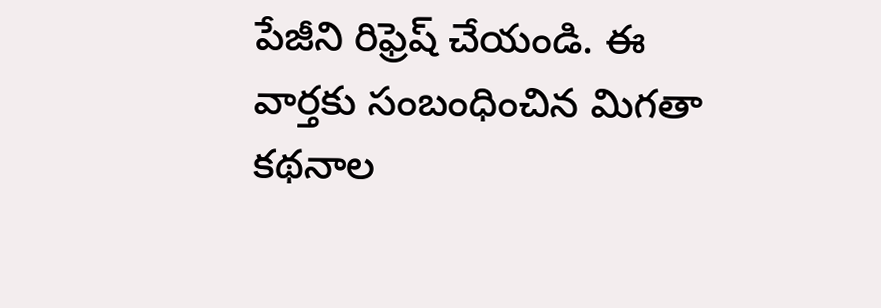పేజీని రిఫ్రెష్ చేయండి. ఈ వార్తకు సంబంధించిన మిగతా కథనాల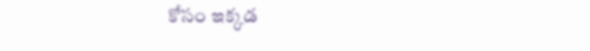కోసం ఇక్కడ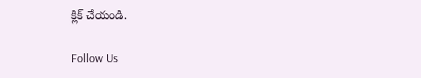క్లిక్ చేయండి.

Follow Us